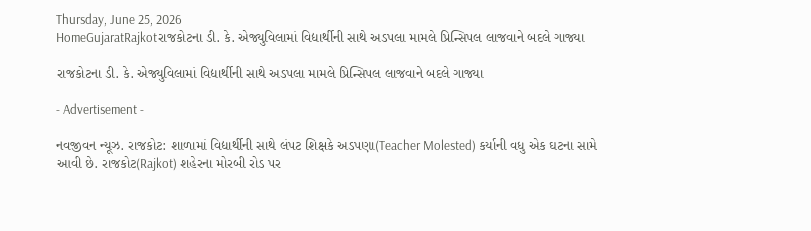Thursday, June 25, 2026
HomeGujaratRajkotરાજકોટના ડી. કે. એજ્યુવિલામાં વિદ્યાર્થીની સાથે અડપલા મામલે પ્રિન્સિપલ લાજવાને બદલે ગાજ્યા

રાજકોટના ડી. કે. એજ્યુવિલામાં વિદ્યાર્થીની સાથે અડપલા મામલે પ્રિન્સિપલ લાજવાને બદલે ગાજ્યા

- Advertisement -

નવજીવન ન્યૂઝ. રાજકોટ: શાળામાં વિદ્યાર્થીની સાથે લંપટ શિક્ષકે અડપણા(Teacher Molested) કર્યાની વધુ એક ઘટના સામે આવી છે. રાજકોટ(Rajkot) શહેરના મોરબી રોડ પર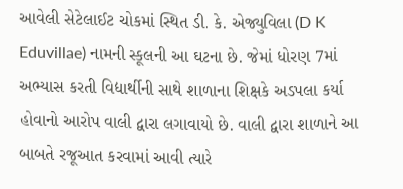આવેલી સેટેલાઈટ ચોકમાં સ્થિત ડી. કે. એજ્યુવિલા (D K Eduvillae) નામની સ્કૂલની આ ઘટના છે. જેમાં ધોરણ 7માં અભ્યાસ કરતી વિદ્યાર્થીની સાથે શાળાના શિક્ષકે અડપલા કર્યા હોવાનો આરોપ વાલી દ્વારા લગાવાયો છે. વાલી દ્વારા શાળાને આ બાબતે રજૂઆત કરવામાં આવી ત્યારે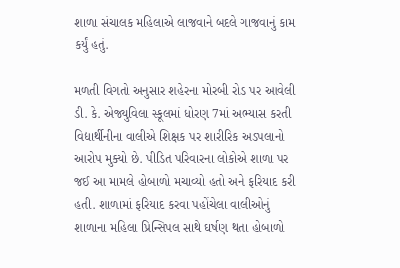શાળા સંચાલક મહિલાએ લાજવાને બદલે ગાજવાનું કામ કર્યું હતું.

મળતી વિગતો અનુસાર શહેરના મોરબી રોડ પર આવેલી ડી. કે. એજ્યુવિલા સ્કૂલમાં ધોરણ 7માં અભ્યાસ કરતી વિદ્યાર્થીનીના વાલીએ શિક્ષક પર શારીરિક અડપલાનો આરોપ મુક્યો છે. પીડિત પરિવારના લોકોએ શાળા પર જઈ આ મામલે હોબાળો મચાવ્યો હતો અને ફરિયાદ કરી હતી. શાળામાં ફરિયાદ કરવા પહોંચેલા વાલીઓનું શાળાના મહિલા પ્રિન્સિપલ સાથે ઘર્ષણ થતા હોબાળો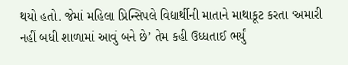થયો હતો. જેમાં મહિલા પ્રિન્સિપલે વિદ્યાર્થીની માતાને માથાકૂટ કરતા ‘અમારી નહીં બધી શાળામાં આવું બને છે’ તેમ કહી ઉધ્ધતાઈ ભર્યું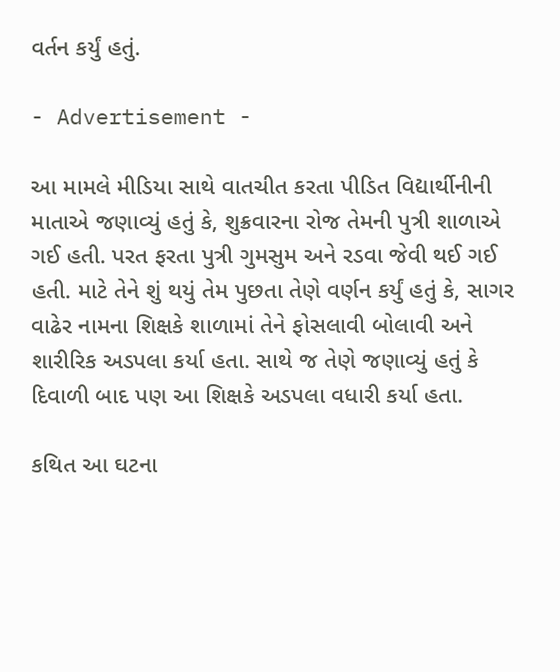વર્તન કર્યું હતું.

- Advertisement -

આ મામલે મીડિયા સાથે વાતચીત કરતા પીડિત વિદ્યાર્થીનીની માતાએ જણાવ્યું હતું કે, શુક્રવારના રોજ તેમની પુત્રી શાળાએ ગઈ હતી. પરત ફરતા પુત્રી ગુમસુમ અને રડવા જેવી થઈ ગઈ હતી. માટે તેને શું થયું તેમ પુછતા તેણે વર્ણન કર્યું હતું કે, સાગર વાઢેર નામના શિક્ષકે શાળામાં તેને ફોસલાવી બોલાવી અને શારીરિક અડપલા કર્યા હતા. સાથે જ તેણે જણાવ્યું હતું કે દિવાળી બાદ પણ આ શિક્ષકે અડપલા વધારી કર્યા હતા.

કથિત આ ઘટના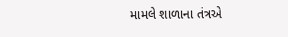મામલે શાળાના તંત્રએ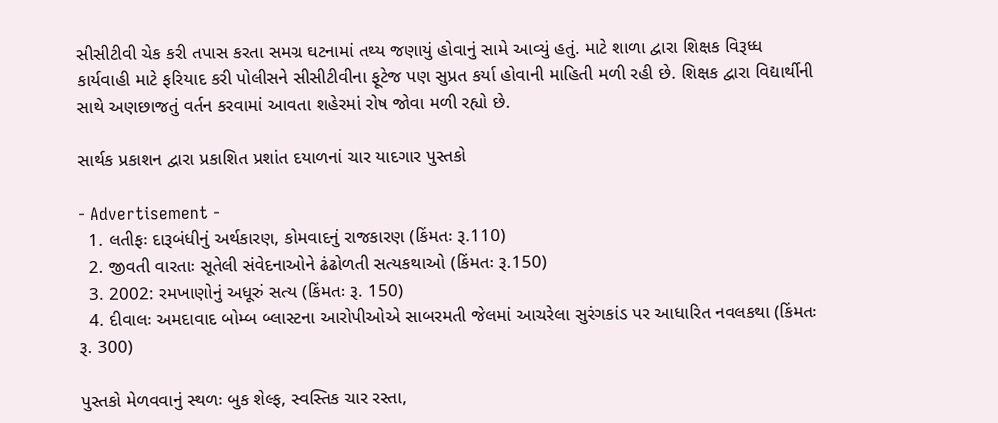સીસીટીવી ચેક કરી તપાસ કરતા સમગ્ર ઘટનામાં તથ્ય જણાયું હોવાનું સામે આવ્યું હતું. માટે શાળા દ્વારા શિક્ષક વિરૂધ્ધ કાર્યવાહી માટે ફરિયાદ કરી પોલીસને સીસીટીવીના ફૂટેજ પણ સુપ્રત કર્યા હોવાની માહિતી મળી રહી છે. શિક્ષક દ્વારા વિદ્યાર્થીની સાથે અણછાજતું વર્તન કરવામાં આવતા શહેરમાં રોષ જોવા મળી રહ્યો છે.

સાર્થક પ્રકાશન દ્વારા પ્રકાશિત પ્રશાંત દયાળનાં ચાર યાદગાર પુસ્તકો

- Advertisement -
  1. લતીફઃ દારૂબંધીનું અર્થકારણ, કોમવાદનું રાજકારણ (કિંમતઃ રૂ.110)
  2. જીવતી વારતાઃ સૂતેલી સંવેદનાઓને ઢંઢોળતી સત્યકથાઓ (કિંમતઃ રૂ.150)
  3. 2002: રમખાણોનું અધૂરું સત્ય (કિંમતઃ રૂ. 150)
  4. દીવાલઃ અમદાવાદ બોમ્બ બ્લાસ્ટના આરોપીઓએ સાબરમતી જેલમાં આચરેલા સુરંગકાંડ પર આધારિત નવલકથા (કિંમતઃ રૂ. 300)

પુસ્તકો મેળવવાનું સ્થળઃ બુક શેલ્ફ, સ્વસ્તિક ચાર રસ્તા,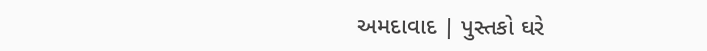અમદાવાદ | પુસ્તકો ઘરે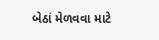બેઠાં મેળવવા માટે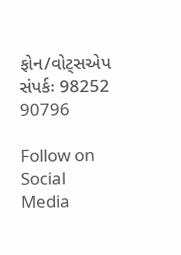ફોન/વોટ્સએપ સંપર્કઃ 98252 90796

Follow on Social Media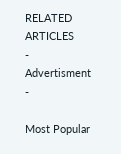RELATED ARTICLES
- Advertisment -

Most Popular